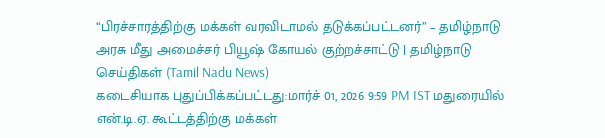“பிரச்சாரத்திற்கு மக்கள் வரவிடாமல் தடுக்கப்பட்டனர்” – தமிழ்நாடு அரசு மீது அமைச்சர் பியூஷ் கோயல் குற்றச்சாட்டு | தமிழ்நாடு செய்திகள் (Tamil Nadu News)
கடைசியாக புதுப்பிக்கப்பட்டது:மார்ச் 01, 2026 9:59 PM IST மதுரையில் என்.டி.ஏ. கூட்டத்திற்கு மக்கள்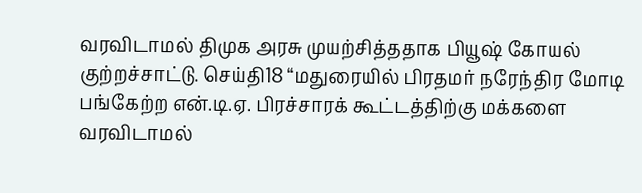வரவிடாமல் திமுக அரசு முயற்சித்ததாக பியூஷ் கோயல் குற்றச்சாட்டு. செய்தி18 “மதுரையில் பிரதமர் நரேந்திர மோடி பங்கேற்ற என்.டி.ஏ. பிரச்சாரக் கூட்டத்திற்கு மக்களை வரவிடாமல்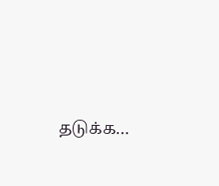தடுக்க…